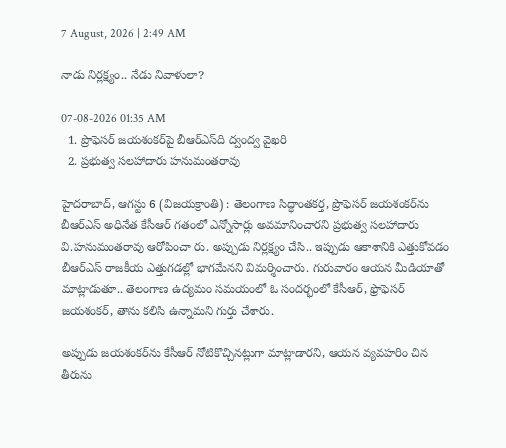7 August, 2026 | 2:49 AM

నాడు నిర్లక్ష్యం.. నేడు నివాళులా?

07-08-2026 01:35 AM
  1. ప్రొఫెసర్ జయశంకర్‌పై బీఆర్‌ఎస్‌ది ద్వంద్వ వైఖరి
  2. ప్రభుత్వ సలహాదారు హనుమంతరావు

హైదరాబాద్, ఆగస్టు 6 (విజయక్రాంతి) : తెలంగాణ సిద్ధాంతకర్త, ప్రొఫెసర్ జయశంకర్‌ను బీఆర్‌ఎస్ అధినేత కేసీఆర్ గతంలో ఎన్నోసార్లు అవమానించారని ప్రభుత్వ సలహాదారు వి.హనుమంతరావు ఆరోపించా రు. అప్పుడు నిర్లక్ష్యం చేసి.. ఇప్పుడు ఆకాశానికి ఎత్తుకోవడం బీఆర్‌ఎస్ రాజకీయ ఎత్తుగడల్లో భాగమేనని విమర్శించారు. గురువారం ఆయన మీడియాతో మాట్లాడుతూ.. తెలంగాణ ఉద్యమం సమయంలో ఓ సందర్భంలో కేసీఆర్, ఫ్రొఫెసర్ జయశంకర్, తాను కలిసి ఉన్నామని గుర్తు చేశారు.

అప్పుడు జయశంకర్‌ను కేసీఆర్ నోటికొచ్చినట్లుగా మాట్లాడారని, ఆయన వ్యవహరిం చిన తీరును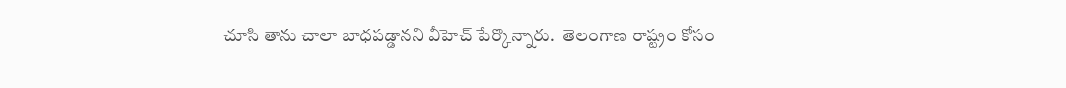చూసి తాను చాలా బాధపడ్డానని వీహెచ్ పేర్కొన్నారు.  తెలంగాణ రాష్ట్రం కోసం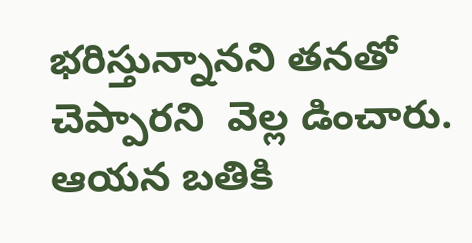భరిస్తున్నానని తనతో చెప్పారని  వెల్ల డించారు. ఆయన బతికి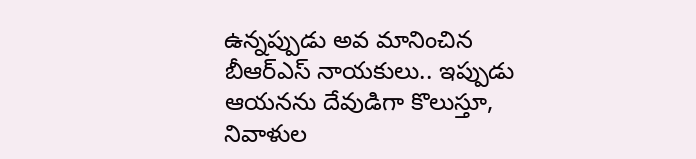ఉన్నప్పుడు అవ మానించిన బీఆర్‌ఎస్ నాయకులు.. ఇప్పుడు ఆయనను దేవుడిగా కొలుస్తూ, నివాళుల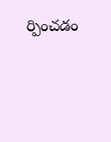ర్పించడం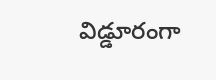విడ్డూరంగా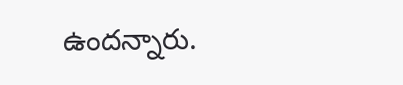ఉందన్నారు.